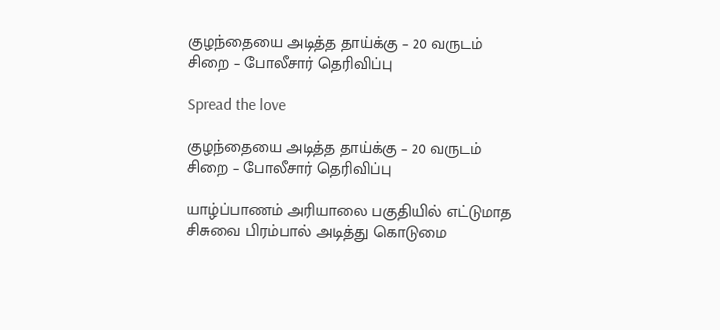குழந்தையை அடித்த தாய்க்கு – 20 வருடம் சிறை – போலீசார் தெரிவிப்பு

Spread the love

குழந்தையை அடித்த தாய்க்கு – 20 வருடம் சிறை – போலீசார் தெரிவிப்பு

யாழ்ப்பாணம் அரியாலை பகுதியில் எட்டுமாத சிசுவை பிரம்பால் அடித்து கொடுமை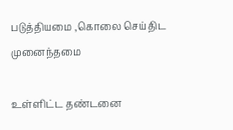படுத்தியமை ,கொலை செய்திட முனைந்தமை

உள்ளிட்ட தண்டனை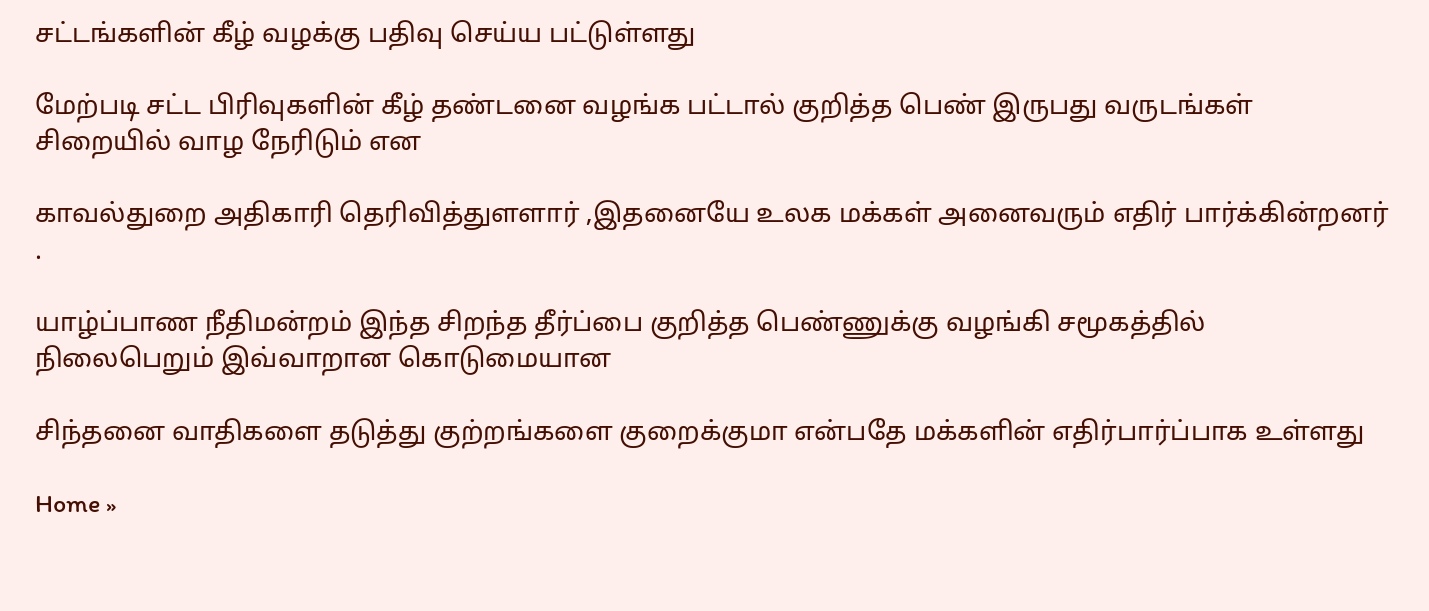சட்டங்களின் கீழ் வழக்கு பதிவு செய்ய பட்டுள்ளது

மேற்படி சட்ட பிரிவுகளின் கீழ் தண்டனை வழங்க பட்டால் குறித்த பெண் இருபது வருடங்கள் சிறையில் வாழ நேரிடும் என

காவல்துறை அதிகாரி தெரிவித்துளளார் ,இதனையே உலக மக்கள் அனைவரும் எதிர் பார்க்கின்றனர் .

யாழ்ப்பாண நீதிமன்றம் இந்த சிறந்த தீர்ப்பை குறித்த பெண்ணுக்கு வழங்கி சமூகத்தில் நிலைபெறும் இவ்வாறான கொடுமையான

சிந்தனை வாதிகளை தடுத்து குற்றங்களை குறைக்குமா என்பதே மக்களின் எதிர்பார்ப்பாக உள்ளது

Home »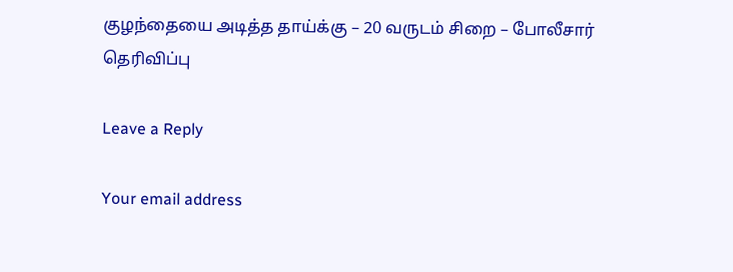குழந்தையை அடித்த தாய்க்கு – 20 வருடம் சிறை – போலீசார் தெரிவிப்பு

Leave a Reply

Your email address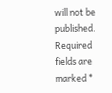will not be published. Required fields are marked *